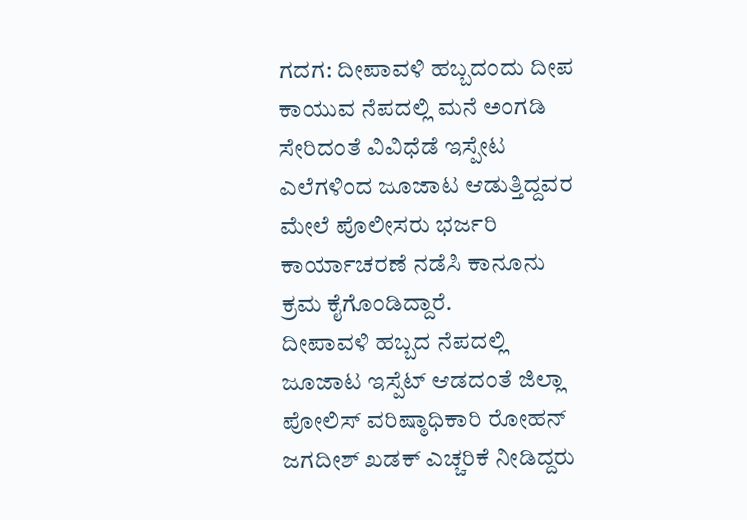ಗದಗ: ದೀಪಾವಳಿ ಹಬ್ಬದಂದು ದೀಪ ಕಾಯುವ ನೆಪದಲ್ಲಿ ಮನೆ ಅಂಗಡಿ ಸೇರಿದಂತೆ ವಿವಿಧೆಡೆ ಇಸ್ಪೇಟ ಎಲೆಗಳಿಂದ ಜೂಜಾಟ ಆಡುತ್ತಿದ್ದವರ ಮೇಲೆ ಪೊಲೀಸರು ಭರ್ಜರಿ ಕಾರ್ಯಾಚರಣೆ ನಡೆಸಿ ಕಾನೂನು ಕ್ರಮ ಕೈಗೊಂಡಿದ್ದಾರೆ.
ದೀಪಾವಳಿ ಹಬ್ಬದ ನೆಪದಲ್ಲಿ ಜೂಜಾಟ ಇಸ್ಪೆಟ್ ಆಡದಂತೆ ಜಿಲ್ಲಾ ಪೋಲಿಸ್ ವರಿಷ್ಠಾಧಿಕಾರಿ ರೋಹನ್ ಜಗದೀಶ್ ಖಡಕ್ ಎಚ್ಚರಿಕೆ ನೀಡಿದ್ದರು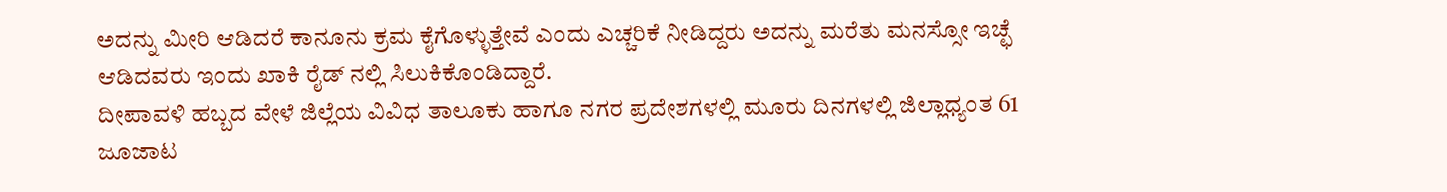ಅದನ್ನು ಮೀರಿ ಆಡಿದರೆ ಕಾನೂನು ಕ್ರಮ ಕೈಗೊಳ್ಳುತ್ತೇವೆ ಎಂದು ಎಚ್ಚರಿಕೆ ನೀಡಿದ್ದರು ಅದನ್ನು ಮರೆತು ಮನಸ್ಸೋ ಇಚ್ಛೆ ಆಡಿದವರು ಇಂದು ಖಾಕಿ ರೈಡ್ ನಲ್ಲಿ ಸಿಲುಕಿಕೊಂಡಿದ್ದಾರೆ.
ದೀಪಾವಳಿ ಹಬ್ಬದ ವೇಳೆ ಜಿಲ್ಲೆಯ ವಿವಿಧ ತಾಲೂಕು ಹಾಗೂ ನಗರ ಪ್ರದೇಶಗಳಲ್ಲಿ ಮೂರು ದಿನಗಳಲ್ಲಿ ಜಿಲ್ಲಾಧ್ಯಂತ 61 ಜೂಜಾಟ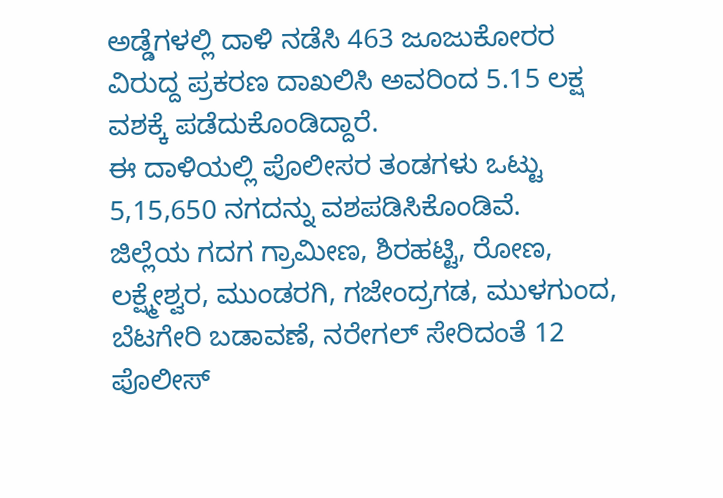ಅಡ್ಡೆಗಳಲ್ಲಿ ದಾಳಿ ನಡೆಸಿ 463 ಜೂಜುಕೋರರ ವಿರುದ್ದ ಪ್ರಕರಣ ದಾಖಲಿಸಿ ಅವರಿಂದ 5.15 ಲಕ್ಷ ವಶಕ್ಕೆ ಪಡೆದುಕೊಂಡಿದ್ದಾರೆ.
ಈ ದಾಳಿಯಲ್ಲಿ ಪೊಲೀಸರ ತಂಡಗಳು ಒಟ್ಟು 5,15,650 ನಗದನ್ನು ವಶಪಡಿಸಿಕೊಂಡಿವೆ.
ಜಿಲ್ಲೆಯ ಗದಗ ಗ್ರಾಮೀಣ, ಶಿರಹಟ್ಟಿ, ರೋಣ, ಲಕ್ಷ್ಮೇಶ್ವರ, ಮುಂಡರಗಿ, ಗಜೇಂದ್ರಗಡ, ಮುಳಗುಂದ, ಬೆಟಗೇರಿ ಬಡಾವಣೆ, ನರೇಗಲ್ ಸೇರಿದಂತೆ 12 ಪೊಲೀಸ್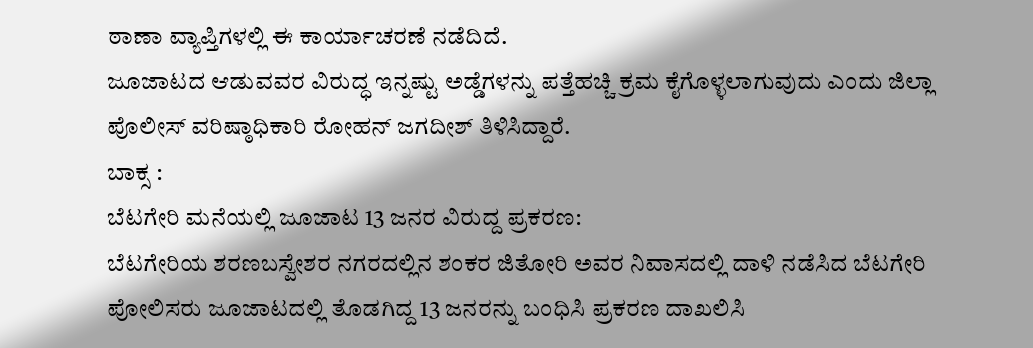ಠಾಣಾ ವ್ಯಾಪ್ತಿಗಳಲ್ಲಿ ಈ ಕಾರ್ಯಾಚರಣೆ ನಡೆದಿದೆ.
ಜೂಜಾಟದ ಆಡುವವರ ವಿರುದ್ಧ ಇನ್ನಷ್ಟು ಅಡ್ಡೆಗಳನ್ನು ಪತ್ತೆಹಚ್ಚಿ ಕ್ರಮ ಕೈಗೊಳ್ಳಲಾಗುವುದು ಎಂದು ಜಿಲ್ಲಾ ಪೊಲೀಸ್ ವರಿಷ್ಠಾಧಿಕಾರಿ ರೋಹನ್ ಜಗದೀಶ್ ತಿಳಿಸಿದ್ದಾರೆ.
ಬಾಕ್ಸ :
ಬೆಟಗೇರಿ ಮನೆಯಲ್ಲಿ ಜೂಜಾಟ 13 ಜನರ ವಿರುದ್ದ ಪ್ರಕರಣ:
ಬೆಟಗೇರಿಯ ಶರಣಬಸ್ವೇಶರ ನಗರದಲ್ಲಿನ ಶಂಕರ ಜಿತೋರಿ ಅವರ ನಿವಾಸದಲ್ಲಿ ದಾಳಿ ನಡೆಸಿದ ಬೆಟಗೇರಿ ಪೋಲಿಸರು ಜೂಜಾಟದಲ್ಲಿ ತೊಡಗಿದ್ದ 13 ಜನರನ್ನು ಬಂಧಿಸಿ ಪ್ರಕರಣ ದಾಖಲಿಸಿ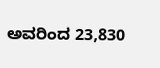ಅವರಿಂದ 23,830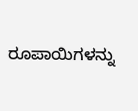ರೂಪಾಯಿಗಳನ್ನು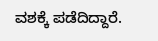ವಶಕ್ಕೆ ಪಡೆದಿದ್ದಾರೆ.